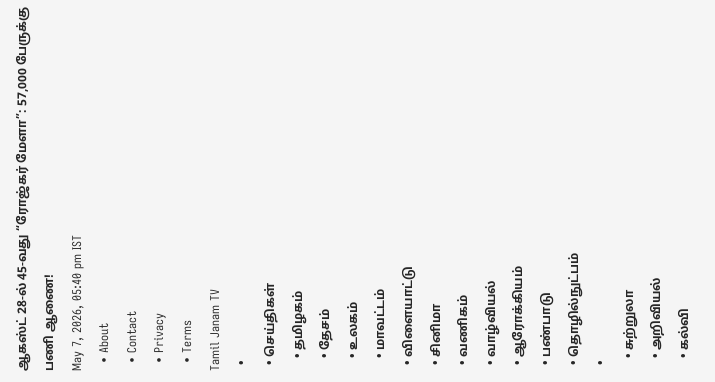ஆகஸ்ட் 28-ல் 45-வது “ரோஜ்கர் மேளா”: 57,000 பேருக்கு பணி ஆணை!
May 7, 2026, 05:40 pm IST
  • About
  • Contact
  • Privacy
  • Terms
Tamil Janam TV
  •
  • செய்திகள்
    • தமிழகம்
    • தேசம்
    • உலகம்
    • மாவட்டம்
  • விளையாட்டு
  • சினிமா
  • வணிகம்
  • வாழ்வியல்
  • ஆரோக்கியம்
  • பண்பாடு
  • தொழில்நுட்பம்
  •
    • சுற்றுலா
    • அறிவியல்
    • கல்வி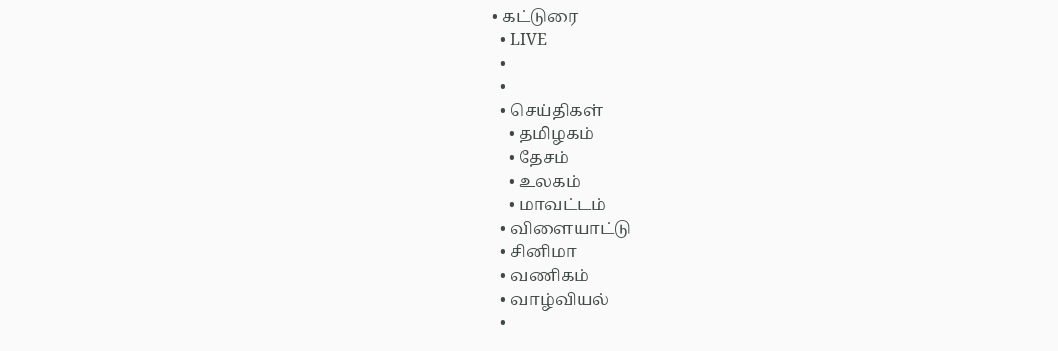• கட்டுரை
  • LIVE
  •
  •
  • செய்திகள்
    • தமிழகம்
    • தேசம்
    • உலகம்
    • மாவட்டம்
  • விளையாட்டு
  • சினிமா
  • வணிகம்
  • வாழ்வியல்
  •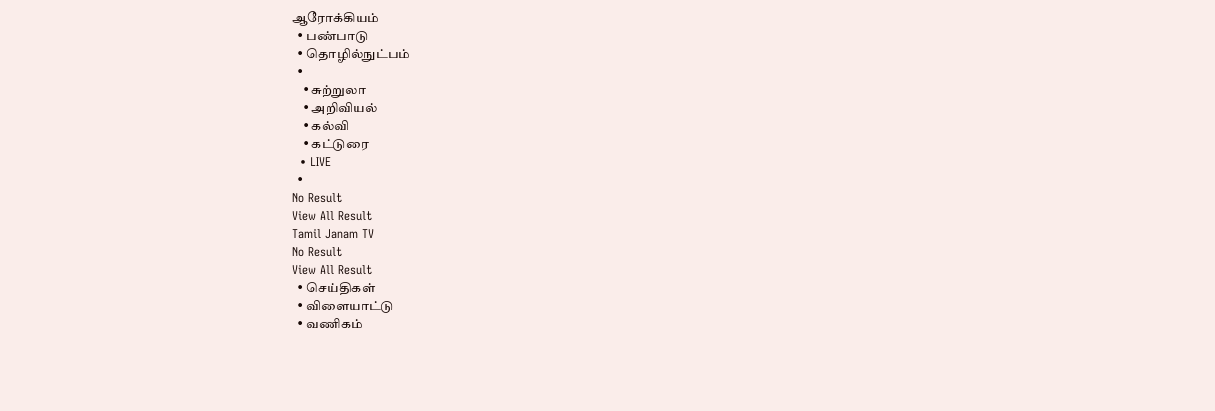ஆரோக்கியம்
  • பண்பாடு
  • தொழில்நுட்பம்
  •
    • சுற்றுலா
    • அறிவியல்
    • கல்வி
    • கட்டுரை
  • LIVE
  •
No Result
View All Result
Tamil Janam TV
No Result
View All Result
  • செய்திகள்
  • விளையாட்டு
  • வணிகம்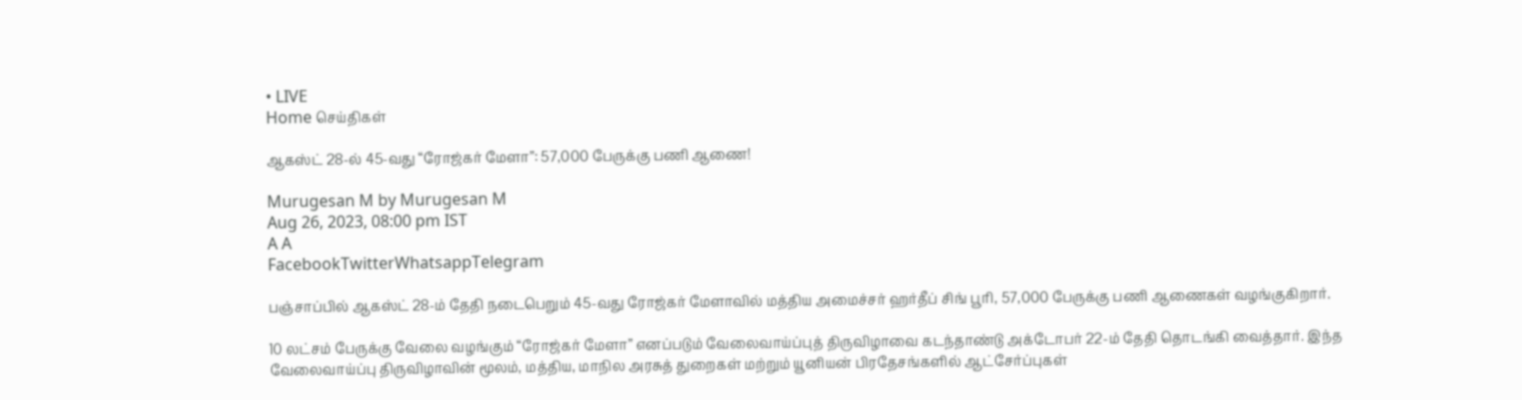• LIVE
Home செய்திகள்

ஆகஸ்ட் 28-ல் 45-வது “ரோஜ்கர் மேளா”: 57,000 பேருக்கு பணி ஆணை!

Murugesan M by Murugesan M
Aug 26, 2023, 08:00 pm IST
A A
FacebookTwitterWhatsappTelegram

பஞ்சாப்பில் ஆகஸ்ட் 28-ம் தேதி நடைபெறும் 45-வது ரோஜ்கர் மேளாவில் மத்திய அமைச்சர் ஹர்தீப் சிங் பூரி, 57,000 பேருக்கு பணி ஆணைகள் வழங்குகிறார்.

10 லட்சம் பேருக்கு வேலை வழங்கும் “ரோஜ்கர் மேளா” எனப்படும் வேலைவாய்ப்புத் திருவிழாவை கடந்தாண்டு அக்டோபர் 22-ம் தேதி தொடங்கி வைத்தார். இந்த வேலைவாய்ப்பு திருவிழாவின் மூலம், மத்திய, மாநில அரசுத் துறைகள் மற்றும் யூனியன் பிரதேசங்களில் ஆட்சேர்ப்புகள்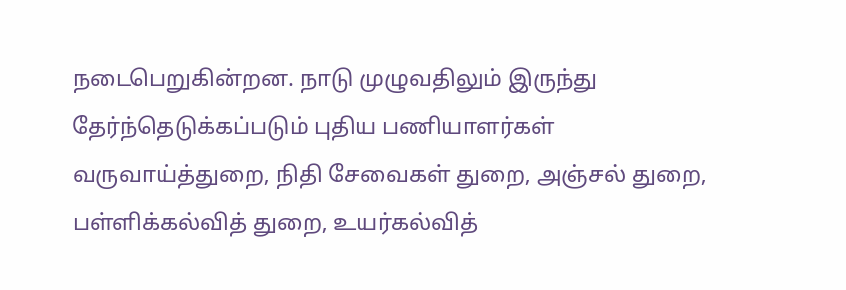நடைபெறுகின்றன. நாடு முழுவதிலும் இருந்து தேர்ந்தெடுக்கப்படும் புதிய பணியாளர்கள் வருவாய்த்துறை, நிதி சேவைகள் துறை, அஞ்சல் துறை, பள்ளிக்கல்வித் துறை, உயர்கல்வித்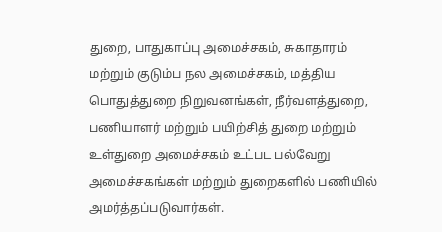துறை, பாதுகாப்பு அமைச்சகம், சுகாதாரம் மற்றும் குடும்ப நல அமைச்சகம், மத்திய பொதுத்துறை நிறுவனங்கள், நீர்வளத்துறை, பணியாளர் மற்றும் பயிற்சித் துறை மற்றும் உள்துறை அமைச்சகம் உட்பட பல்வேறு அமைச்சகங்கள் மற்றும் துறைகளில் பணியில் அமர்த்தப்படுவார்கள்.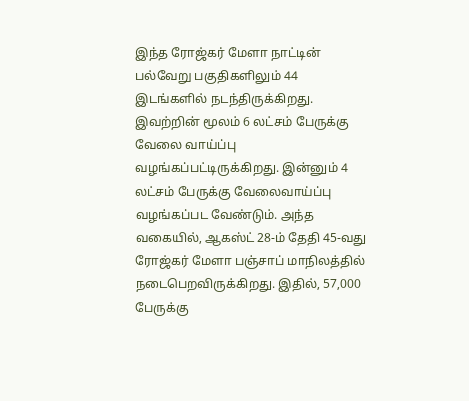இந்த ரோஜ்கர் மேளா நாட்டின் பல்வேறு பகுதிகளிலும் 44 இடங்களில் நடந்திருக்கிறது. இவற்றின் மூலம் 6 லட்சம் பேருக்கு வேலை வாய்ப்பு வழங்கப்பட்டிருக்கிறது. இன்னும் 4 லட்சம் பேருக்கு வேலைவாய்ப்பு வழங்கப்பட வேண்டும். அந்த வகையில், ஆகஸ்ட் 28-ம் தேதி 45-வது ரோஜ்கர் மேளா பஞ்சாப் மாநிலத்தில் நடைபெறவிருக்கிறது. இதில், 57,000 பேருக்கு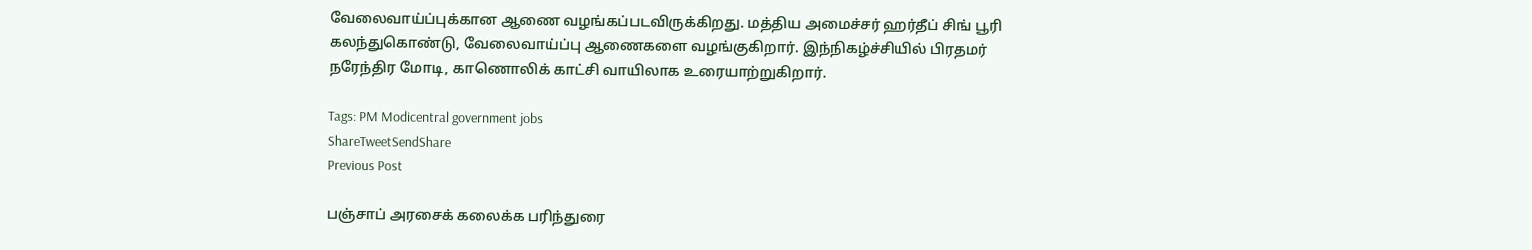வேலைவாய்ப்புக்கான ஆணை வழங்கப்படவிருக்கிறது. மத்திய அமைச்சர் ஹர்தீப் சிங் பூரி கலந்துகொண்டு, வேலைவாய்ப்பு ஆணைகளை வழங்குகிறார். இந்நிகழ்ச்சியில் பிரதமர் நரேந்திர மோடி, காணொலிக் காட்சி வாயிலாக உரையாற்றுகிறார்.

Tags: PM Modicentral government jobs
ShareTweetSendShare
Previous Post

பஞ்சாப் அரசைக் கலைக்க பரிந்துரை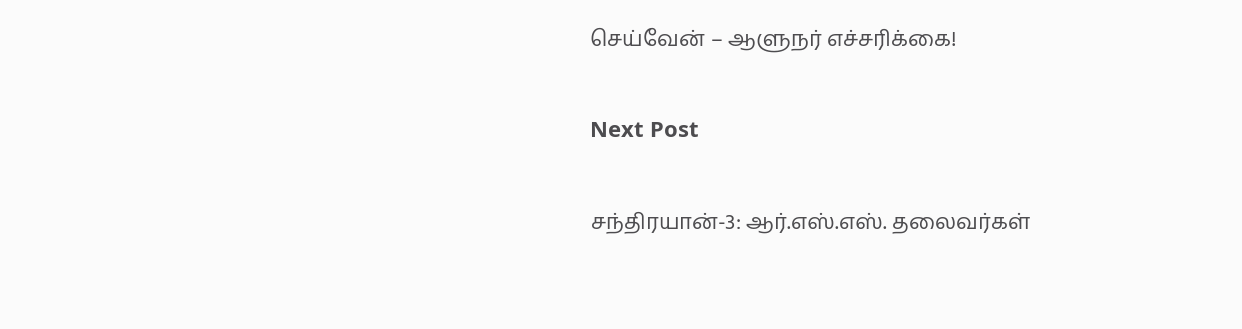செய்வேன் – ஆளுநர் எச்சரிக்கை!

Next Post

சந்திரயான்-3: ஆர்.எஸ்.எஸ். தலைவர்கள்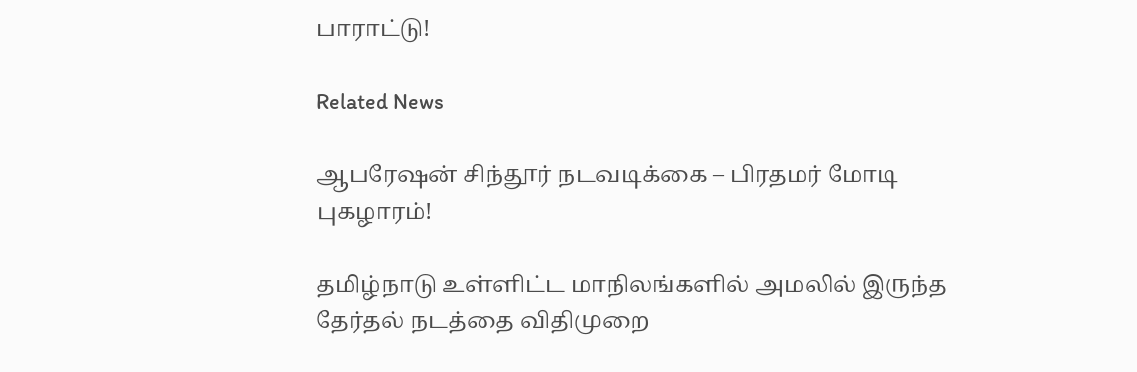பாராட்டு!

Related News

ஆபரேஷன் சிந்தூர் நடவடிக்கை – பிரதமர் மோடி புகழாரம்!

தமிழ்நாடு உள்ளிட்ட மாநிலங்களில் அமலில் இருந்த தேர்தல் நடத்தை விதிமுறை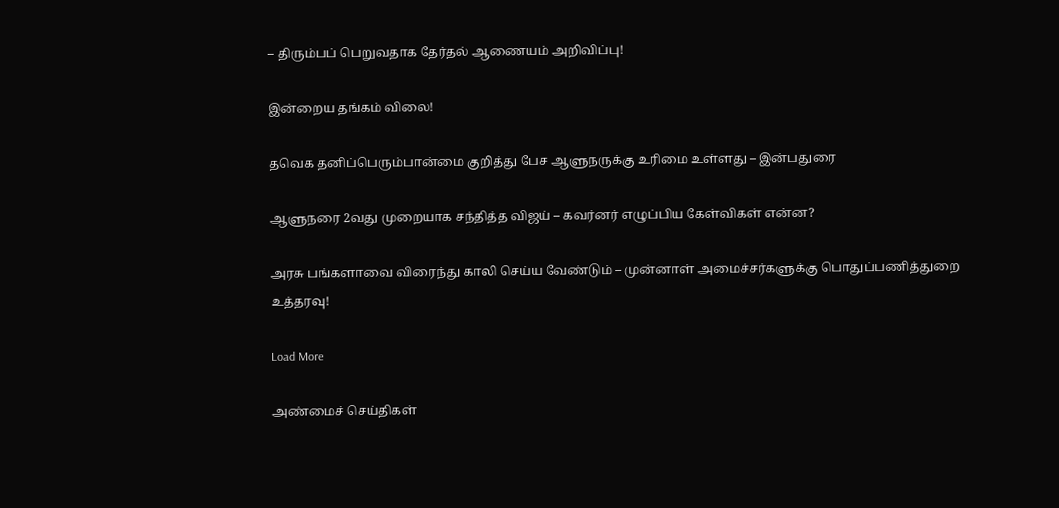– திரும்பப் பெறுவதாக தேர்தல் ஆணையம் அறிவிப்பு!

இன்றைய தங்கம் விலை!

தவெக தனிப்பெரும்பான்மை குறித்து பேச ஆளுநருக்கு உரிமை உள்ளது – இன்பதுரை

ஆளுநரை 2வது முறையாக சந்தித்த விஜய் – கவர்னர் எழுப்பிய கேள்விகள் என்ன?

அரசு பங்களாவை விரைந்து காலி செய்ய வேண்டும் – முன்னாள் அமைச்சர்களுக்கு பொதுப்பணித்துறை உத்தரவு!

Load More

அண்மைச் செய்திகள்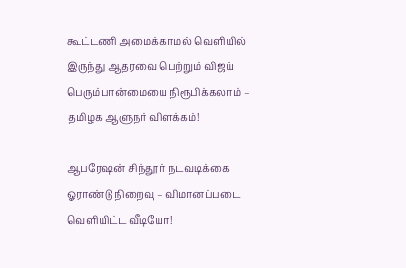கூட்டணி அமைக்காமல் வெளியில் இருந்து ஆதரவை பெற்றும் விஜய் பெரும்பான்மையை நிரூபிக்கலாம் – தமிழக ஆளுநர் விளக்கம்!

ஆபரேஷன் சிந்தூர் நடவடிக்கை ஓராண்டு நிறைவு – விமானப்படை வெளியிட்ட வீடியோ!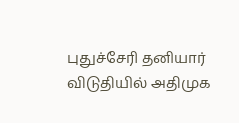புதுச்சேரி தனியார் விடுதியில் அதிமுக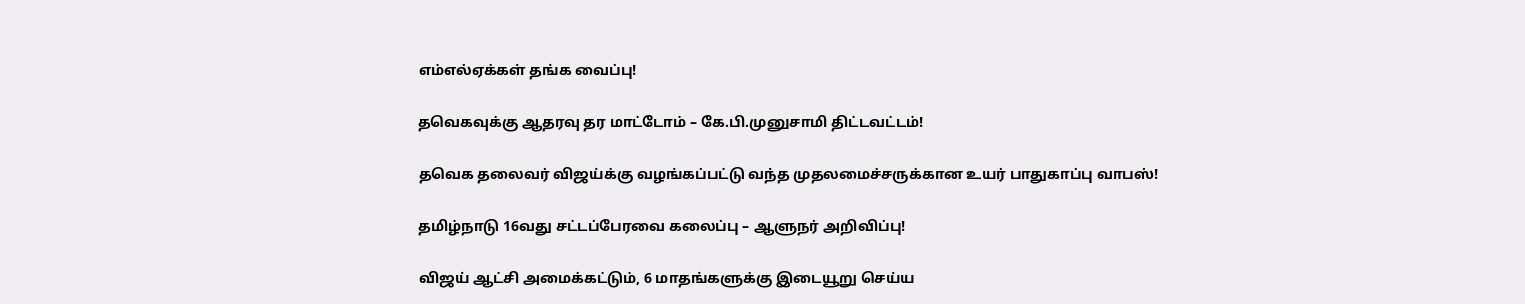எம்எல்ஏக்கள் தங்க வைப்பு!

தவெகவுக்கு ஆதரவு தர மாட்டோம் – கே.பி.முனுசாமி திட்டவட்டம்!

தவெக தலைவர் விஜய்க்கு வழங்கப்பட்டு வந்த முதலமைச்சருக்கான உயர் பாதுகாப்பு வாபஸ்!

தமிழ்நாடு 16வது சட்டப்பேரவை கலைப்பு – ஆளுநர் அறிவிப்பு!

விஜய் ஆட்சி அமைக்கட்டும், 6 மாதங்களுக்கு இடையூறு செய்ய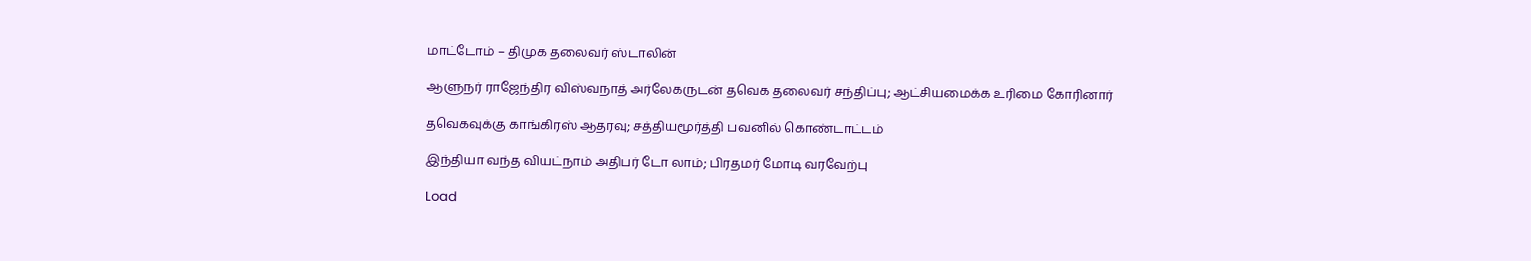மாட்டோம் – திமுக தலைவர் ஸ்டாலின்

ஆளுநர் ராஜேந்திர விஸ்வநாத் அர்லேகருடன் தவெக தலைவர் சந்திப்பு; ஆட்சியமைக்க உரிமை கோரினார்

தவெகவுக்கு காங்கிரஸ் ஆதரவு; சத்தியமூர்த்தி பவனில் கொண்டாட்டம்

இந்தியா வந்த வியட்நாம் அதிபர் டோ லாம்; பிரதமர் மோடி வரவேற்பு

Load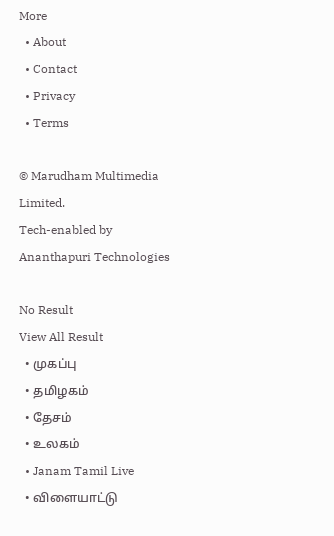More
  • About
  • Contact
  • Privacy
  • Terms

© Marudham Multimedia Limited.
Tech-enabled by Ananthapuri Technologies

No Result
View All Result
  • முகப்பு
  • தமிழகம்
  • தேசம்
  • உலகம்
  • Janam Tamil Live
  • விளையாட்டு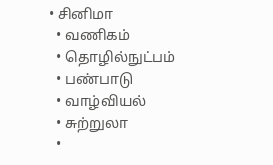• சினிமா
  • வணிகம்
  • தொழில்நுட்பம்
  • பண்பாடு
  • வாழ்வியல்
  • சுற்றுலா
  •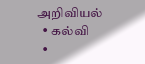அறிவியல்
  • கல்வி
  •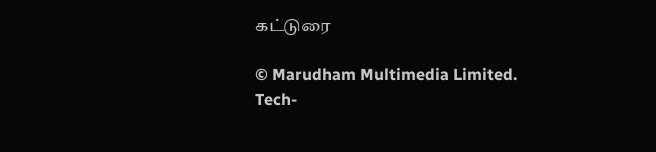கட்டுரை

© Marudham Multimedia Limited.
Tech-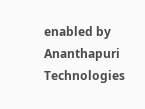enabled by Ananthapuri Technologies